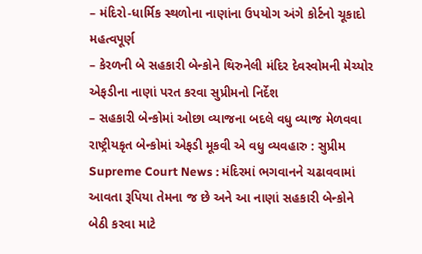– મંદિરો-ધાર્મિક સ્થળોના નાણાંના ઉપયોગ અંગે કોર્ટનો ચૂકાદો મહત્વપૂર્ણ
– કેરળની બે સહકારી બેન્કોને થિરુનેલી મંદિર દેવસ્વોમની મેચ્યોર એફડીના નાણાં પરત કરવા સુપ્રીમનો નિર્દેશ
– સહકારી બેન્કોમાં ઓછા વ્યાજના બદલે વધુ વ્યાજ મેળવવા રાષ્ટ્રીયકૃત બેન્કોમાં એફડી મૂકવી એ વધુ વ્યવહારુ : સુપ્રીમ
Supreme Court News : મંદિરમાં ભગવાનને ચઢાવવામાં આવતા રૂપિયા તેમના જ છે અને આ નાણાં સહકારી બેન્કોને બેઠી કરવા માટે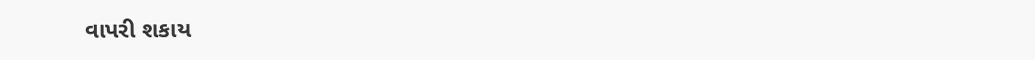વાપરી શકાય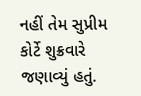નહીં તેમ સુપ્રીમ કોર્ટે શુક્રવારે જણાવ્યું હતું.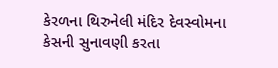કેરળના થિરુનેલી મંદિર દેવસ્વોમના કેસની સુનાવણી કરતા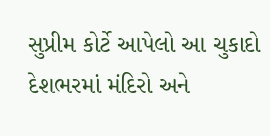સુપ્રીમ કોર્ટે આપેલો આ ચુકાદો દેશભરમાં મંદિરો અને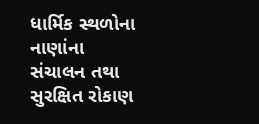ધાર્મિક સ્થળોના નાણાંના સંચાલન તથા સુરક્ષિત રોકાણ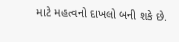માટે મહત્વનો દાખલો બની શકે છે.